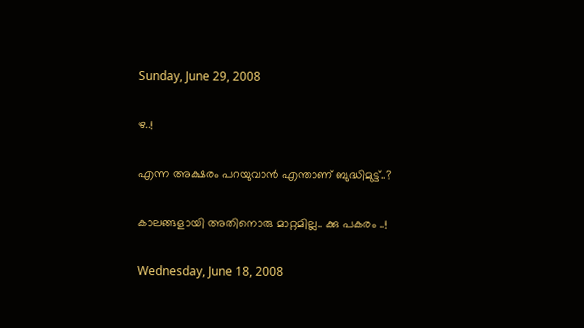Sunday, June 29, 2008

ഴ..!

എന്ന അക്ഷരം പറയുവാന്‍ എന്താണ് ബുദ്ധിമുട്ട്..?

കാലങ്ങളായി അതിനൊരു മാറ്റമില്ല.. ക്കു പകരം ..!

Wednesday, June 18, 2008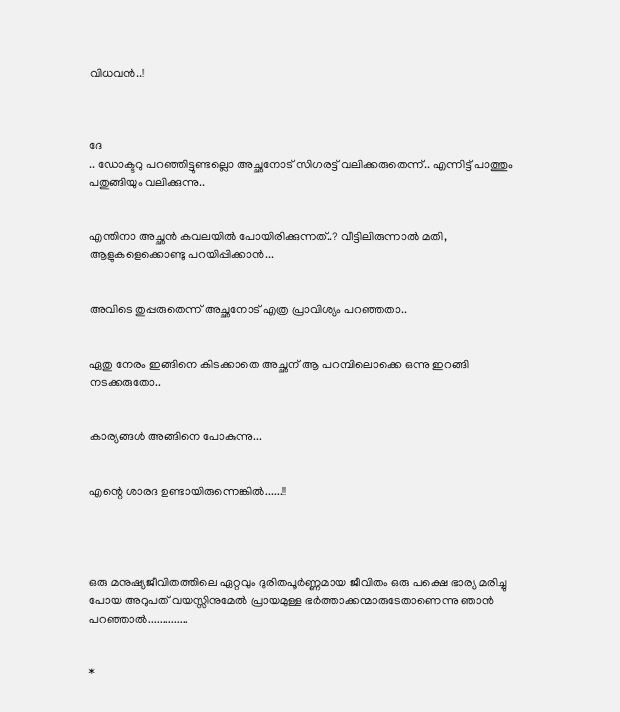വിധവന്‍..!



ദേ
.. ഡോക്ടറു പറഞ്ഞിട്ടുണ്ടല്ലൊ അച്ഛനോട്‌ സിഗരട്ട്‌ വലിക്കരുതെന്ന്.. എന്നിട്ട്‌ പാത്തും പതുങ്ങിയും വലിക്കുന്നു..


എന്തിനാ അച്ഛന്‍ കവലയില്‍ പോയിരിക്കുന്നത്‌..? വീട്ടിലിരുന്നാല്‍ മതി, ആളുകളെക്കൊണ്ടു പറയിപ്പിക്കാന്‍...


അവിടെ തുപ്പരുതെന്ന് അച്ഛനോട്‌ എത്ര പ്രാവിശ്യം പറഞ്ഞതാ..


ഏതു നേരം ഇങ്ങിനെ കിടക്കാതെ അച്ഛന്‌ ആ പറമ്പിലൊക്കെ ഒന്നു ഇറങ്ങി നടക്കരുതോ..


കാര്യങ്ങള്‍ അങ്ങിനെ പോകുന്നു...


എന്റെ ശാരദ ഉണ്ടായിരുന്നെങ്കില്‍......!!




ഒരു മനുഷ്യജീവിതത്തിലെ ഏറ്റവും ദുരിതപൂര്‍ണ്ണമായ ജീവിതം ഒരു പക്ഷെ ഭാര്യ മരിച്ചു പോയ അറുപത്‌ വയസ്സിനുമേല്‍ പ്രായമുള്ള ഭര്‍ത്താക്കന്മാരുടേതാണെന്നു ഞാന്‍ പറഞ്ഞാല്‍..............


*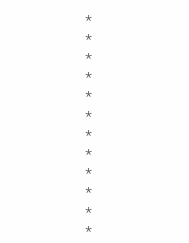*
*
*
*
*
*
*
*
*
*
*
*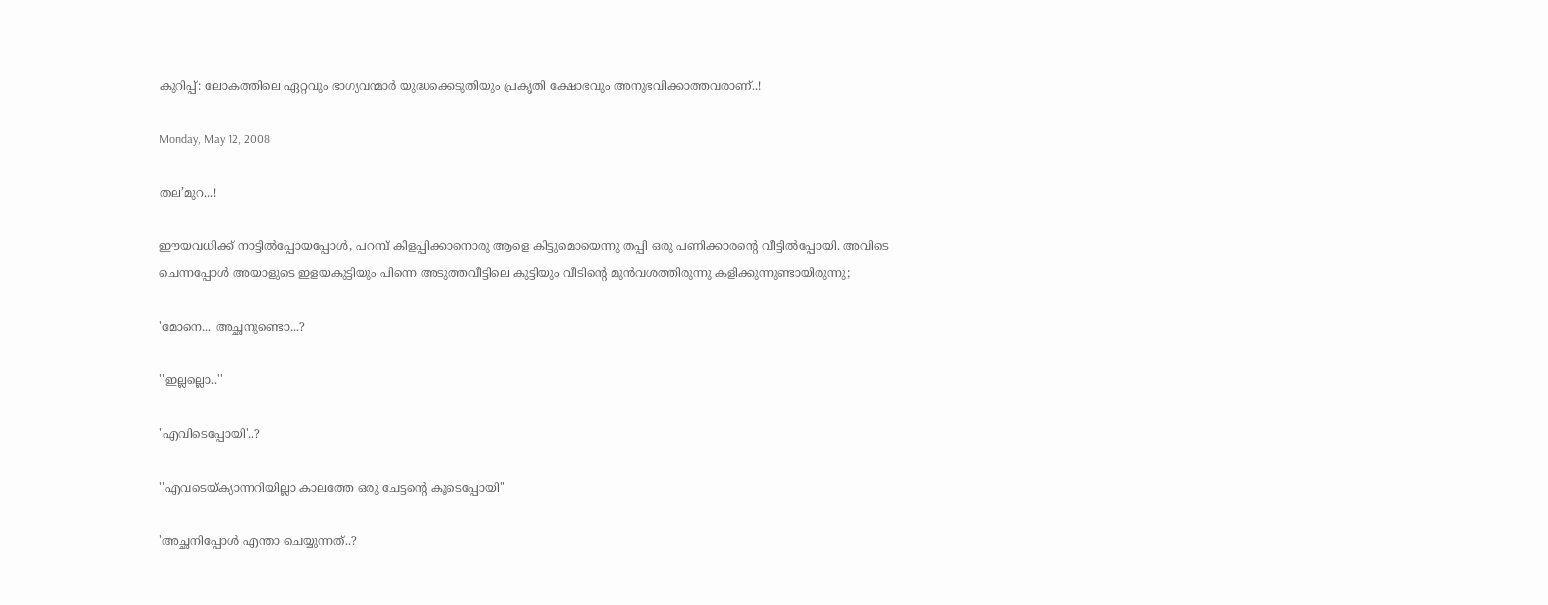കുറിപ്പ്: ലോകത്തിലെ ഏറ്റവും ഭാഗ്യവന്മാര്‍ യുദ്ധക്കെടുതിയും പ്രകൃതി ക്ഷോഭവും അനുഭവിക്കാത്തവരാണ്..!

Monday, May 12, 2008

തല’മുറ...!

ഈയവധിക്ക്‌ നാട്ടില്‍പ്പോയപ്പോള്‍, പറമ്പ്‌ കിളപ്പിക്കാനൊരു ആളെ കിട്ടുമൊയെന്നു തപ്പി ഒരു പണിക്കാരന്റെ വീട്ടില്‍പ്പോയി. അവിടെ ചെന്നപ്പോള്‍ അയാളുടെ ഇളയകുട്ടിയും പിന്നെ അടുത്തവീട്ടിലെ കുട്ടിയും വീടിന്റെ മുന്‍വശത്തിരുന്നു കളിക്കുന്നുണ്ടായിരുന്നു;

'മോനെ... അച്ഛനുണ്ടൊ...?

''ഇല്ലല്ലൊ..''

'എവിടെപ്പോയി'..?

''എവടെയ്ക്യാന്നറിയില്ലാ കാലത്തേ ഒരു ചേട്ടന്റെ കൂടെപ്പോയി''

'അച്ഛനിപ്പോള്‍ എന്താ ചെയ്യുന്നത്‌..?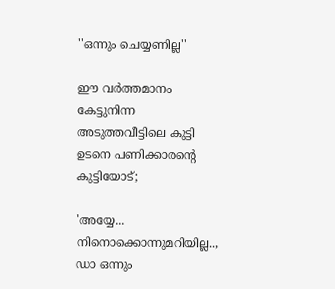''ഒന്നും ചെയ്യണില്ല''

ഈ വര്‍ത്തമാനം കേട്ടുനിന്ന അടുത്തവീട്ടിലെ കുട്ടി ഉടനെ പണിക്കാരന്റെ കുട്ടിയോട്‌;

'അയ്യേ... നിനൊക്കൊന്നുമറിയില്ല.., ഡാ ഒന്നും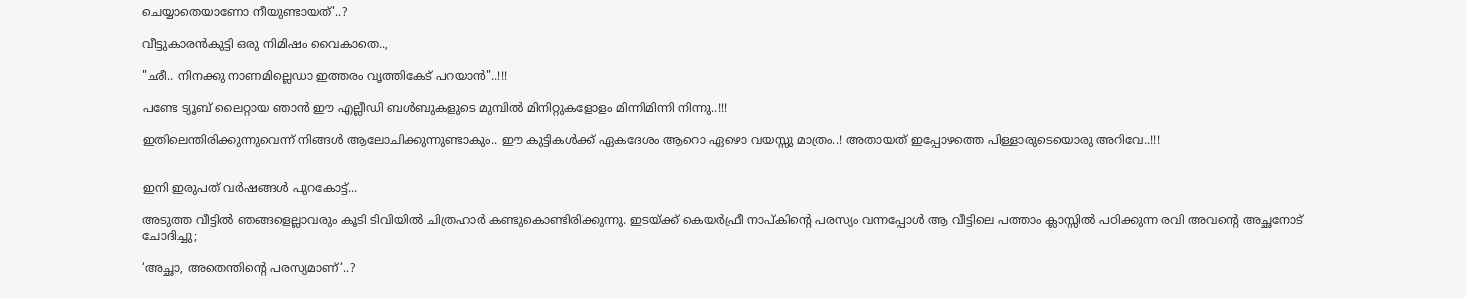ചെയ്യാതെയാണോ നീയുണ്ടായത്‌'..?

വീട്ടുകാരന്‍കുട്ടി ഒരു നിമിഷം വൈകാതെ..,

"ഛീ.. നിനക്കു നാണമില്ലെഡാ ഇത്തരം വൃത്തികേട്‌ പറയാന്‍"..!!!

പണ്ടേ ട്യൂബ്‌ ലൈറ്റായ ഞാന്‍ ഈ എല്ലീഡി ബള്‍ബുകളുടെ മുമ്പില്‍ മിനിറ്റുകളോളം മിന്നിമിന്നി നിന്നു..!!!

ഇതിലെന്തിരിക്കുന്നുവെന്ന് നിങ്ങള്‍ ആലോചിക്കുന്നുണ്ടാകും.. ഈ കുട്ടികള്‍ക്ക്‌ ഏകദേശം ആറൊ ഏഴൊ വയസ്സു മാത്രം..! അതായത്‌ ഇപ്പോഴത്തെ പിള്ളാരുടെയൊരു അറിവേ..!!!


ഇനി ഇരുപത്‌ വര്‍ഷങ്ങള്‍‍ പുറകോട്ട്‌...

അടുത്ത വീട്ടില്‍ ഞങ്ങളെല്ലാവരും കൂടി ടിവിയില്‍ ചിത്രഹാര്‍ കണ്ടുകൊണ്ടിരിക്കുന്നു. ഇടയ്ക്ക്‌ കെയര്‍ഫ്രീ നാപ്കിന്റെ പരസ്യം വന്നപ്പോള്‍ ആ വീട്ടിലെ പത്താം ക്ലാസ്സില്‍ പഠിക്കുന്ന രവി അവന്റെ അച്ഛനോട്‌ ചോദിച്ചു;

‘അച്ഛാ, അതെന്തിന്റെ പരസ്യമാണ്‌‘..?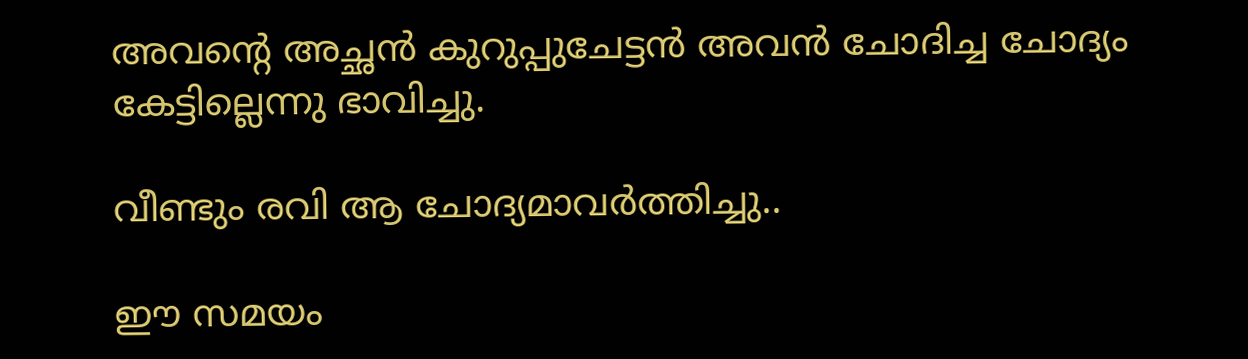അവന്റെ അച്ഛന്‍ കുറുപ്പുചേട്ടന്‍ അവന്‍ ചോദിച്ച ചോദ്യം കേട്ടില്ലെന്നു ഭാവിച്ചു.

വീണ്ടും രവി ആ ചോദ്യമാവര്‍ത്തിച്ചു..

ഈ സമയം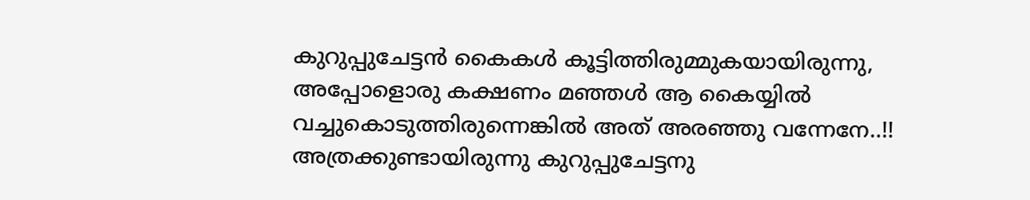കുറുപ്പുചേട്ടന്‍ കൈകള്‍ കൂട്ടിത്തിരുമ്മുകയായിരുന്നു, അപ്പോളൊരു കക്ഷണം മഞ്ഞള്‍ ആ കൈയ്യില്‍ വച്ചുകൊടുത്തിരുന്നെങ്കില്‍ അത്‌ അരഞ്ഞു വന്നേനേ..!! അത്രക്കുണ്ടായിരുന്നു കുറുപ്പുചേട്ടനു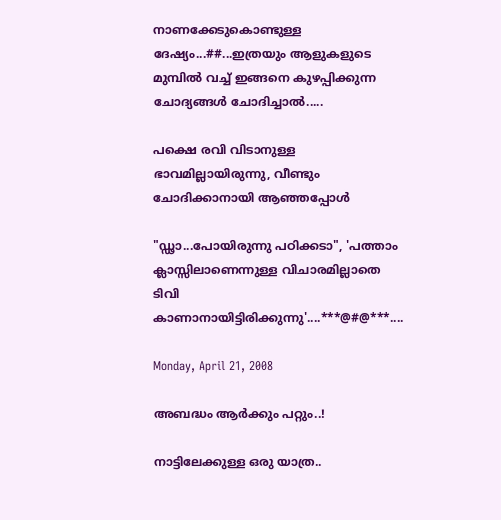നാണക്കേടുകൊണ്ടുള്ള ദേഷ്യം...##...ഇത്രയും ആളുകളുടെ മുമ്പില്‍ വച്ച്‌ ഇങ്ങനെ കുഴപ്പിക്കുന്ന ചോദ്യങ്ങള്‍ ചോദിച്ചാല്‍.....

പക്ഷെ രവി വിടാനുള്ള ഭാവമില്ലായിരുന്നു, വീണ്ടും ചോദിക്കാനായി ആഞ്ഞപ്പോള്‍

"ഡ്ഢാ...പോയിരുന്നു പഠിക്കടാ", 'പത്താം ക്ലാസ്സിലാണെന്നുള്ള വിചാരമില്ലാതെ ടിവി കാണാനായിട്ടിരിക്കുന്നു'....***@#@***....

Monday, April 21, 2008

അബദ്ധം ആര്‍ക്കും പറ്റും..!

നാട്ടിലേക്കുള്ള ഒരു യാത്ര..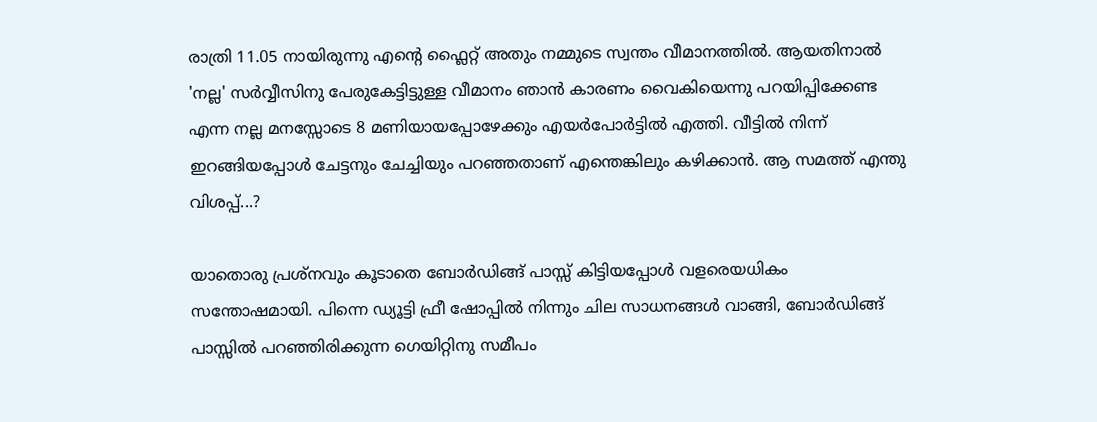രാത്രി 11.05 നായിരുന്നു എന്റെ ഫ്ലൈറ്റ്‌ അതും നമ്മുടെ സ്വന്തം വീമാനത്തില്‍. ആയതിനാല്‍ 'നല്ല' സര്‍വ്വീസിനു പേരുകേട്ടിട്ടുള്ള വീമാനം ഞാന്‍ കാരണം വൈകിയെന്നു പറയിപ്പിക്കേണ്ട എന്ന നല്ല മനസ്സോടെ 8 മണിയായപ്പോഴേക്കും എയര്‍പോര്‍ട്ടില്‍ എത്തി. വീട്ടില്‍ നിന്ന് ഇറങ്ങിയപ്പോള്‍ ചേട്ടനും ചേച്ചിയും പറഞ്ഞതാണ്‌ എന്തെങ്കിലും കഴിക്കാന്‍. ആ സമത്ത്‌ എന്തു വിശപ്പ്‌...?

യാതൊരു പ്രശ്നവും കൂടാതെ ബോര്‍ഡിങ്ങ്‌ പാസ്സ്‌ കിട്ടിയപ്പോള്‍ വളരെയധികം സന്തോഷമായി. പിന്നെ ഡ്യൂട്ടി ഫ്രീ ഷോപ്പില്‍ നിന്നും ചില സാധനങ്ങള്‍ വാങ്ങി, ബോര്‍ഡിങ്ങ്‌ പാസ്സില്‍ പറഞ്ഞിരിക്കുന്ന ഗെയിറ്റിനു സമീപം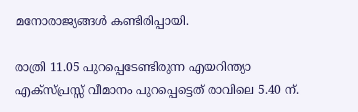മനോരാജ്യങ്ങള്‍ കണ്ടിരിപ്പായി.

രാത്രി 11.05 പുറപ്പെടേണ്ടിരുന്ന എയറിന്ത്യാ എക്സ്പ്രസ്സ്‌ വീമാനം പുറപ്പെട്ടെത്‌ രാവിലെ 5.40 ന്‌.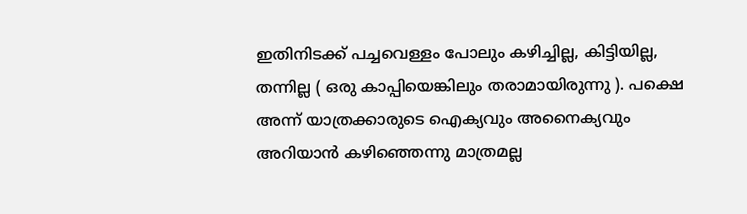ഇതിനിടക്ക്‌ പച്ചവെള്ളം പോലും കഴിച്ചില്ല, കിട്ടിയില്ല, തന്നില്ല ( ഒരു കാപ്പിയെങ്കിലും തരാമായിരുന്നു ). പക്ഷെ അന്ന് യാത്രക്കാരുടെ ഐക്യവും അനൈക്യവും അറിയാന്‍‍ കഴിഞ്ഞെന്നു മാത്രമല്ല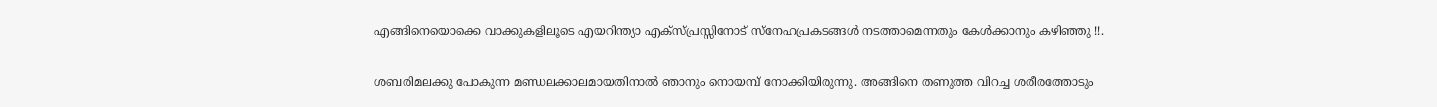എങ്ങിനെയൊക്കെ വാക്കുകളിലൂടെ എയറിന്ത്യാ എക്സ്പ്രസ്സിനോട്‌ സ്നേഹപ്രകടങ്ങള്‍ നടത്താമെന്നതും കേള്‍ക്കാനും കഴിഞ്ഞു !!.

ശബരിമലക്കു പോകുന്ന മണ്ഡലക്കാലമായതിനാല്‍ ഞാനും നൊയമ്പ്‌ നോക്കിയിരുന്നു. അങ്ങിനെ തണുത്ത വിറച്ച ശരീരത്തോടും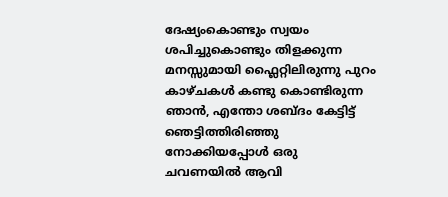ദേഷ്യംകൊണ്ടും സ്വയം ശപിച്ചുകൊണ്ടും തിളക്കുന്ന മനസ്സുമായി ഫ്ലൈറ്റിലിരുന്നു പുറം കാഴ്ചകള്‍ കണ്ടു കൊണ്ടിരുന്ന ഞാന്‍, എന്തോ ശബ്ദം കേട്ടിട്ട്‌ ഞെട്ടിത്തിരിഞ്ഞു നോക്കിയപ്പോള്‍ ഒരു ചവണയില്‍ ആവി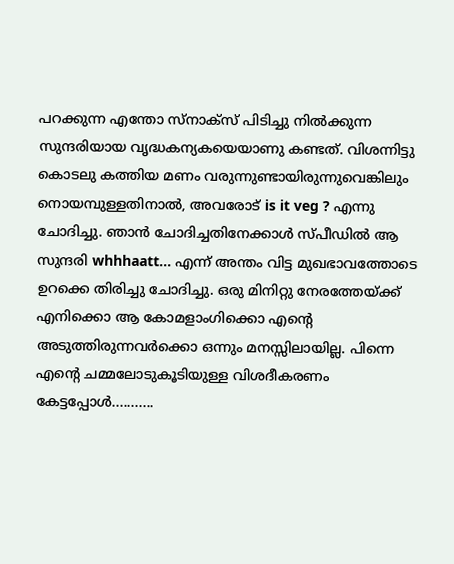പറക്കുന്ന എന്തോ സ്നാക്സ്‌ പിടിച്ചു നില്‍ക്കുന്ന സുന്ദരിയായ വൃദ്ധകന്യകയെയാണു കണ്ടത്‌. വിശന്നിട്ടു കൊടലു കത്തിയ മണം വരുന്നുണ്ടായിരുന്നുവെങ്കിലും നൊയമ്പുള്ളതിനാല്‍, അവരോട്‌ is it veg ? എന്നു ചോദിച്ചു. ഞാന്‍ ചോദിച്ചതിനേക്കാള്‍ സ്പീഡില്‍ ആ സുന്ദരി whhhaatt... എന്ന് അന്തം വിട്ട മുഖഭാവത്തോടെ ഉറക്കെ തിരിച്ചു ചോദിച്ചു. ഒരു മിനിറ്റു നേരത്തേയ്ക്ക്‌ എനിക്കൊ ആ കോമളാംഗിക്കൊ എന്റെ അടുത്തിരുന്നവര്‍ക്കൊ ഒന്നും മനസ്സിലായില്ല. പിന്നെ എന്റെ ചമ്മലോടുകൂടിയുള്ള വിശദീകരണം കേട്ടപ്പോള്‍...........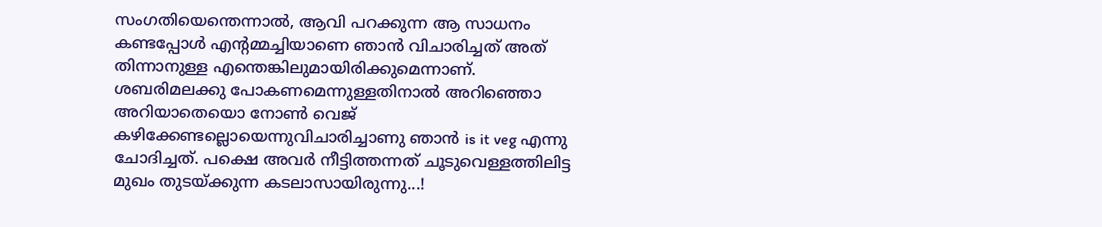സംഗതിയെന്തെന്നാല്‍, ആവി പറക്കുന്ന ആ സാധനം കണ്ടപ്പോള്‍ എന്റമ്മച്ചിയാണെ ഞാന്‍ വിചാരിച്ചത്‌ അത്‌ തിന്നാനുള്ള എന്തെങ്കിലുമായിരിക്കുമെന്നാണ്‌. ശബരിമലക്കു പോകണമെന്നുള്ളതിനാല്‍ അറിഞ്ഞൊ അറിയാതെയൊ നോണ്‍ വെജ്‌ കഴിക്കേണ്ടല്ലൊയെന്നുവിചാരിച്ചാണു ഞാന്‍ is it veg എന്നു ചോദിച്ചത്‌. പക്ഷെ അവര്‍ നീട്ടിത്തന്നത്‌ ചൂടുവെള്ളത്തിലിട്ട മുഖം തുടയ്ക്കുന്ന കടലാസായിരുന്നു...!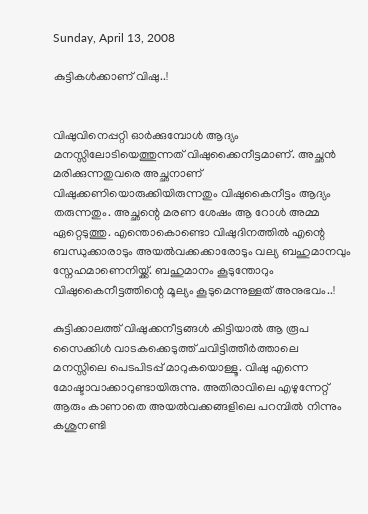Sunday, April 13, 2008

കുട്ടികള്‍ക്കാണ് വിഷു..!


വിഷുവിനെപ്പറ്റി ഓര്‍ക്കുമ്പോള്‍ ആദ്യം മനസ്സിലോടിയെത്തുന്നത്‌ വിഷുക്കൈനീട്ടമാണ്‌. അച്ഛന്‍ മരിക്കുന്നതുവരെ അച്ഛനാണ്‌ വിഷുക്കണിയൊരുക്കിയിരുന്നതും വിഷുകൈനീട്ടം ആദ്യം തരുന്നതും. അച്ഛന്റെ മരണ ശേഷം ആ റോള്‍ അമ്മ ഏറ്റെടുത്തു. എന്തൊകൊണ്ടൊ വിഷുദിനത്തില്‍ എന്റെ ബന്ധുക്കാരാടും അയല്‍വക്കക്കാരോടും വല്യ ബഹുമാനവും സ്നേഹമാണെനിയ്ക്ക്‌. ബഹുമാനം കൂടുന്തോറും വിഷുകൈനീട്ടത്തിന്റെ മൂല്യം കൂടുമെന്നുള്ളത്‌ അനുഭവം..!

കുട്ടിക്കാലത്ത്‌ വിഷുക്കനീട്ടങ്ങള്‍ കിട്ടിയാല്‍ ആ രൂപ സൈക്കിള്‍ വാടകക്കെടുത്ത്‌ ചവിട്ടിത്തീര്‍ത്താലെ മനസ്സിലെ പെടപിടപ്പ്‌ മാറുകയൊള്ളൂ. വിഷു എന്നെ മോഷ്ടാവാക്കാറുണ്ടായിരുന്നു. അതിരാവിലെ എഴുന്നേറ്റ് ആരും കാണാതെ അയല്‍വക്കങ്ങളിലെ പറമ്പില്‍ നിന്നും കശുനണ്ടി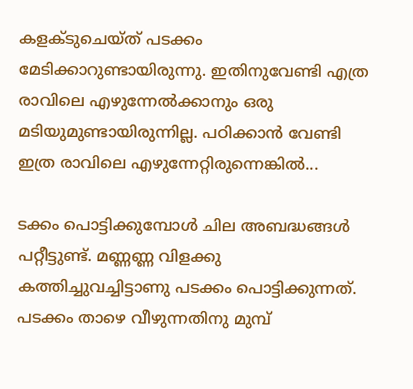കളക്ടുചെയ്ത് പടക്കം മേടിക്കാറുണ്ടായിരുന്നു. ഇതിനുവേണ്ടി എത്ര രാവിലെ എഴുന്നേല്‍ക്കാനും ഒരു മടിയുമുണ്ടായിരുന്നില്ല. പഠിക്കാന്‍ വേണ്ടി ഇത്ര രാവിലെ എഴുന്നേറ്റിരുന്നെങ്കില്‍...

ടക്കം പൊട്ടിക്കുമ്പോള്‍ ചില അബദ്ധങ്ങള്‍ പറ്റീട്ടുണ്ട്‌. മണ്ണണ്ണ വിളക്കു കത്തിച്ചുവച്ചിട്ടാണു പടക്കം പൊട്ടിക്കുന്നത്‌. പടക്കം താഴെ വീഴുന്നതിനു മുമ്പ്‌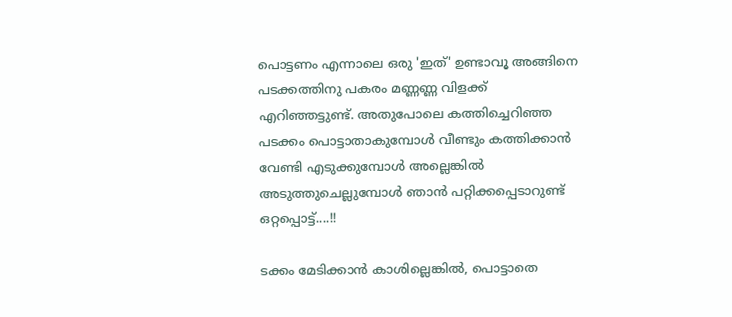പൊട്ടണം എന്നാലെ ഒരു 'ഇത്‌' ഉണ്ടാവൂ അങ്ങിനെ പടക്കത്തിനു പകരം മണ്ണണ്ണ വിളക്ക്‌ എറിഞ്ഞട്ടുണ്ട്‌. അതുപോലെ കത്തിച്ചെറിഞ്ഞ പടക്കം പൊട്ടാതാകുമ്പോള്‍ വീണ്ടും കത്തിക്കാന്‍ വേണ്ടി എടുക്കുമ്പോള്‍ അല്ലെങ്കില്‍ അടുത്തുചെല്ലുമ്പോള്‍ ഞാന്‍ പറ്റിക്കപ്പെടാറുണ്ട്‌ ഒറ്റപ്പൊട്ട്‌....!!

ടക്കം മേടിക്കാന്‍ കാശില്ലെങ്കില്‍, പൊട്ടാതെ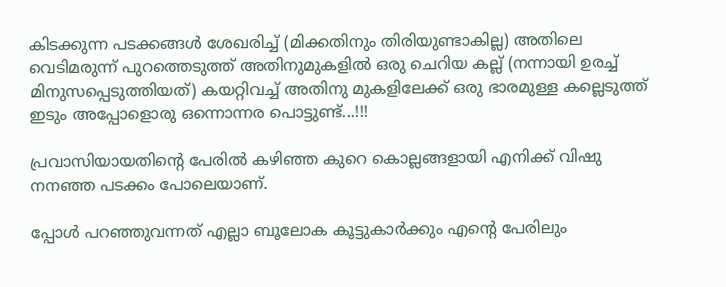കിടക്കുന്ന പടക്കങ്ങള്‍ ശേഖരിച്ച്‌ (മിക്കതിനും തിരിയുണ്ടാകില്ല) അതിലെ വെടിമരുന്ന് പുറത്തെടുത്ത്‌ അതിനുമുകളില്‍ ഒരു ചെറിയ കല്ല് (നന്നായി ഉരച്ച്‌ മിനുസപ്പെടുത്തിയത്‌) കയറ്റിവച്ച്‌ അതിനു മുകളിലേക്ക്‌ ഒരു ഭാരമുള്ള കല്ലെടുത്ത്‌ ഇടും അപ്പോളൊരു ഒന്നൊന്നര പൊട്ടുണ്ട്‌...!!!

പ്രവാസിയായതിന്റെ പേരില്‍ കഴിഞ്ഞ കുറെ കൊല്ലങ്ങളായി എനിക്ക്‌ വിഷു നനഞ്ഞ പടക്കം പോലെയാണ്‌.

പ്പോള്‍ പറഞ്ഞുവന്നത്‌ എല്ലാ ബൂലോക കൂട്ടുകാര്‍ക്കും എന്റെ പേരിലും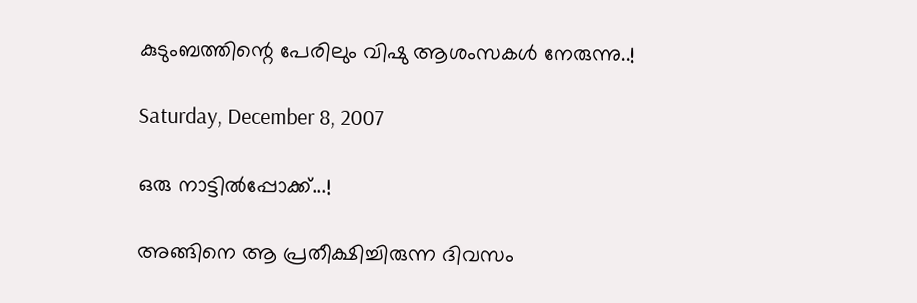കുടുംബത്തിന്റെ പേരിലും വിഷു ആശംസകള്‍ നേരുന്നു..!

Saturday, December 8, 2007

ഒരു നാട്ടില്‍പ്പോക്ക്...!

അങ്ങിനെ ആ പ്രതീക്ഷിച്ചിരുന്ന ദിവസം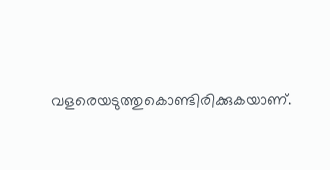വളരെയടുത്തുകൊണ്ടിരിക്കുകയാണ്‌.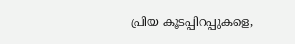പ്രിയ കൂടപ്പിറപ്പുകളെ,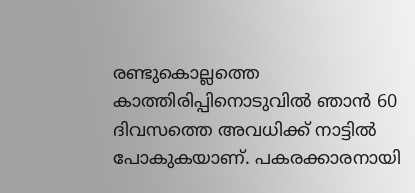രണ്ടുകൊല്ലത്തെ കാത്തിരിപ്പിനൊടുവില്‍ ഞാന്‍ 60 ദിവസത്തെ അവധിക്ക്‌ നാട്ടില്‍ പോകുകയാണ്‌. പകരക്കാരനായി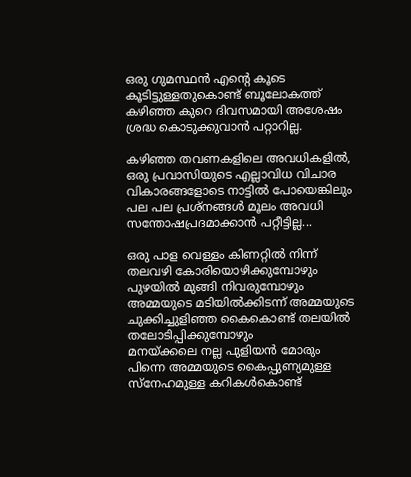ഒരു ഗുമസ്ഥന്‍ എന്റെ കൂടെ കൂടിട്ടുള്ളതുകൊണ്ട്‌ ബൂലോകത്ത്‌ കഴിഞ്ഞ കുറെ ദിവസമായി അശേഷം ശ്രദ്ധ കൊടുക്കുവാന്‍ പറ്റാറില്ല.

കഴിഞ്ഞ തവണകളിലെ അവധികളില്‍, ഒരു പ്രവാസിയുടെ എല്ലാവിധ വിചാര വികാരങ്ങളോടെ നാട്ടില്‍ പോയെങ്കിലും പല പല പ്രശ്നങ്ങള്‍ മൂലം അവധി സന്തോഷപ്രദമാക്കാന്‍ പറ്റീട്ടില്ല...

ഒരു പാള വെള്ളം കിണറ്റില്‍ നിന്ന് തലവഴി കോരിയൊഴിക്കുമ്പോഴും
പുഴയില്‍ മുങ്ങി നിവരുമ്പോഴും
അമ്മയുടെ മടിയില്‍ക്കിടന്ന് അമ്മയുടെ ചുക്കിച്ചുളിഞ്ഞ കൈകൊണ്ട്‌ തലയില്‍ തലോടിപ്പിക്കുമ്പോഴും
മനയ്ക്കലെ നല്ല പുളിയന്‍ മോരും
പിന്നെ അമ്മയുടെ കൈപ്പുണ്യമുള്ള സ്നേഹമുള്ള കറികള്‍കൊണ്ട്‌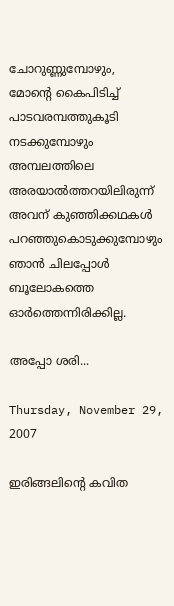ചോറുണ്ണുമ്പോഴും,
മോന്റെ കൈപിടിച്ച്‌ പാടവരമ്പത്തുകൂടി നടക്കുമ്പോഴും
അമ്പലത്തിലെ അരയാല്‍ത്തറയിലിരുന്ന് അവന്‌ കുഞ്ഞിക്കഥകള്‍ പറഞ്ഞുകൊടുക്കുമ്പോഴും
ഞാന്‍ ചിലപ്പോള്‍ ബൂലോകത്തെ ഓര്‍ത്തെന്നിരിക്കില്ല.

അപ്പോ ശരി...

Thursday, November 29, 2007

ഇരിങ്ങലിന്റെ കവിത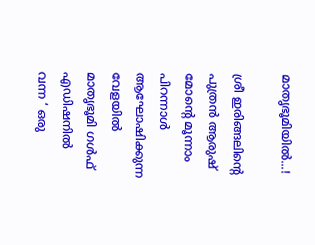മാതൃഭൂമിയില്‍...!

ശ്രീ ഇരിങ്ങലിന്റെ പുത്രന്‍ ആരുഷ് മോന്റെ മൂന്നാം പിറന്നാള്‍ ആഘോഷിക്കുന്ന വേളയില്‍ മാതൃഭൂമി ഗള്‍ഫ് എഡിഷനില്‍ വന്ന ‘ ഒരു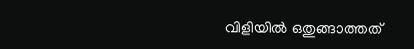വിളിയില്‍ ഒതുങ്ങാത്തത്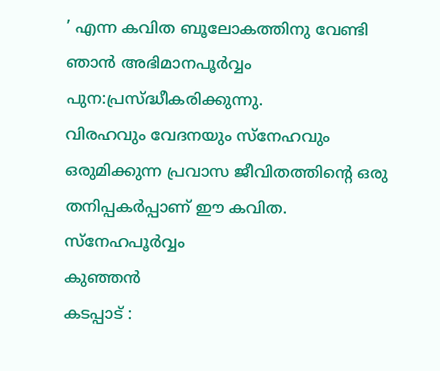’ എന്ന കവിത ബൂലോകത്തിനു വേണ്ടി ഞാന്‍ അഭിമാനപൂര്‍വ്വം പുന:പ്രസ്ദ്ധീകരിക്കുന്നു.
വിരഹവും വേദനയും സ്നേഹവും ഒരുമിക്കുന്ന പ്രവാസ ജീവിതത്തിന്റെ ഒരു തനിപ്പകര്‍പ്പാണ് ഈ കവിത.
സ്നേഹപൂര്‍വ്വം
കുഞ്ഞന്‍
കടപ്പാട് :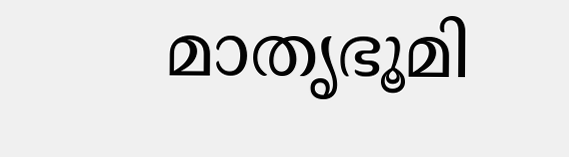മാതൃഭൂമി